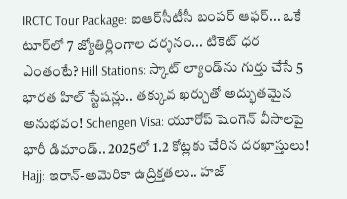IRCTC Tour Package: ఐఆర్‌సీటీసీ బంపర్ ఆఫర్... ఒకే టూర్‌లో 7 జ్యోతిర్లింగాల దర్శనం... టికెట్ ధర ఎంతంటే? Hill Stations: స్కాట్ ల్యాండ్‌ను గుర్తు చేసే 5 భారత హిల్ స్టేషన్లు.. తక్కువ ఖర్చుతో అద్భుతమైన అనుభవం! Schengen Visa: యూరోప్ షెంగెన్ వీసాలపై భారీ డిమాండ్.. 2025లో 1.2 కోట్లకు చేరిన దరఖాస్తులు! Hajj: ఇరాన్-అమెరికా ఉద్రిక్తతలు.. హజ్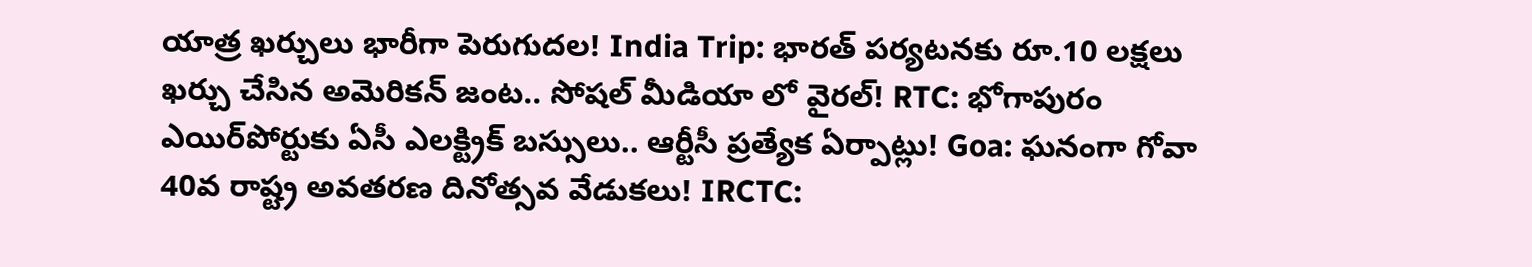యాత్ర ఖర్చులు భారీగా పెరుగుదల! India Trip: భారత్ పర్యటనకు రూ.10 లక్షలు ఖర్చు చేసిన అమెరికన్ జంట.. సోషల్ మీడియా లో వైరల్! RTC: భోగాపురం ఎయిర్‌పోర్టుకు ఏసీ ఎలక్ట్రిక్ బస్సులు.. ఆర్టీసీ ప్రత్యేక ఏర్పాట్లు! Goa: ఘనంగా గోవా 40వ రాష్ట్ర అవతరణ దినోత్సవ వేడుకలు! IRCTC: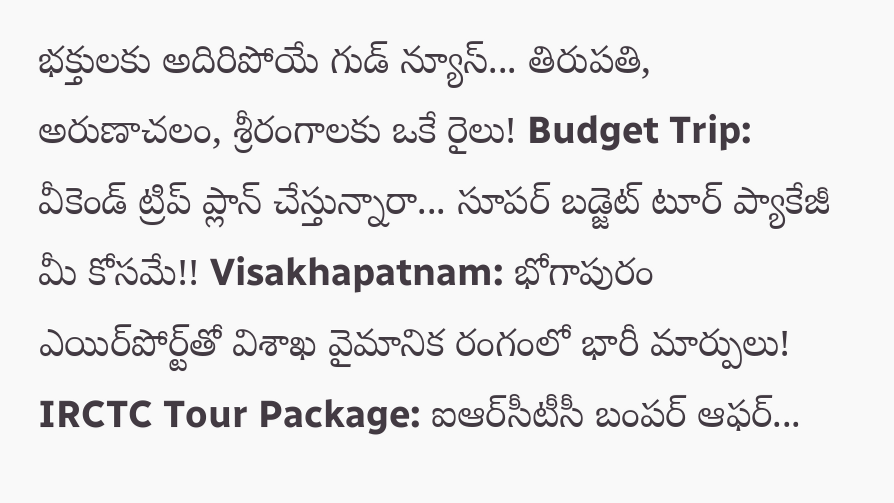భక్తులకు అదిరిపోయే గుడ్ న్యూస్... తిరుపతి, అరుణాచలం, శ్రీరంగాలకు ఒకే రైలు! Budget Trip: వీకెండ్ ట్రిప్ ప్లాన్ చేస్తున్నారా... సూపర్ బడ్జెట్ టూర్ ప్యాకేజీ మీ కోసమే!! Visakhapatnam: భోగాపురం ఎయిర్‌పోర్ట్‌తో విశాఖ వైమానిక రంగంలో భారీ మార్పులు! IRCTC Tour Package: ఐఆర్‌సీటీసీ బంపర్ ఆఫర్...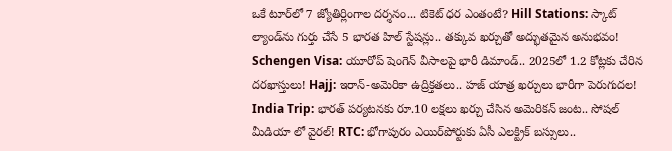ఒకే టూర్‌లో 7 జ్యోతిర్లింగాల దర్శనం... టికెట్ ధర ఎంతంటే? Hill Stations: స్కాట్ ల్యాండ్‌ను గుర్తు చేసే 5 భారత హిల్ స్టేషన్లు.. తక్కువ ఖర్చుతో అద్భుతమైన అనుభవం! Schengen Visa: యూరోప్ షెంగెన్ వీసాలపై భారీ డిమాండ్.. 2025లో 1.2 కోట్లకు చేరిన దరఖాస్తులు! Hajj: ఇరాన్-అమెరికా ఉద్రిక్తతలు.. హజ్ యాత్ర ఖర్చులు భారీగా పెరుగుదల! India Trip: భారత్ పర్యటనకు రూ.10 లక్షలు ఖర్చు చేసిన అమెరికన్ జంట.. సోషల్ మీడియా లో వైరల్! RTC: భోగాపురం ఎయిర్‌పోర్టుకు ఏసీ ఎలక్ట్రిక్ బస్సులు..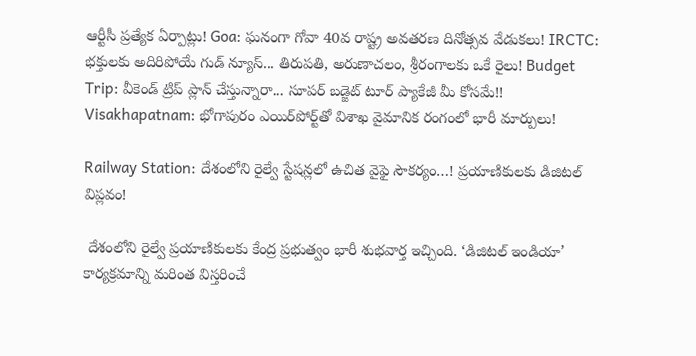ఆర్టీసీ ప్రత్యేక ఏర్పాట్లు! Goa: ఘనంగా గోవా 40వ రాష్ట్ర అవతరణ దినోత్సవ వేడుకలు! IRCTC: భక్తులకు అదిరిపోయే గుడ్ న్యూస్... తిరుపతి, అరుణాచలం, శ్రీరంగాలకు ఒకే రైలు! Budget Trip: వీకెండ్ ట్రిప్ ప్లాన్ చేస్తున్నారా... సూపర్ బడ్జెట్ టూర్ ప్యాకేజీ మీ కోసమే!! Visakhapatnam: భోగాపురం ఎయిర్‌పోర్ట్‌తో విశాఖ వైమానిక రంగంలో భారీ మార్పులు!

Railway Station: దేశంలోని రైల్వే స్టేషన్లలో ఉచిత వైఫై సౌకర్యం…! ప్రయాణికులకు డిజిటల్ విప్లవం!

 దేశంలోని రైల్వే ప్రయాణికులకు కేంద్ర ప్రభుత్వం భారీ శుభవార్త ఇచ్చింది. ‘డిజిటల్ ఇండియా’ కార్యక్రమాన్ని మరింత విస్తరించే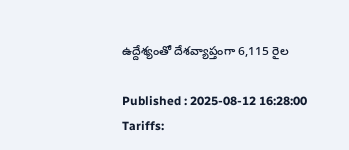ఉద్దేశ్యంతో దేశవ్యాప్తంగా 6,115 రైల

Published : 2025-08-12 16:28:00
Tariffs: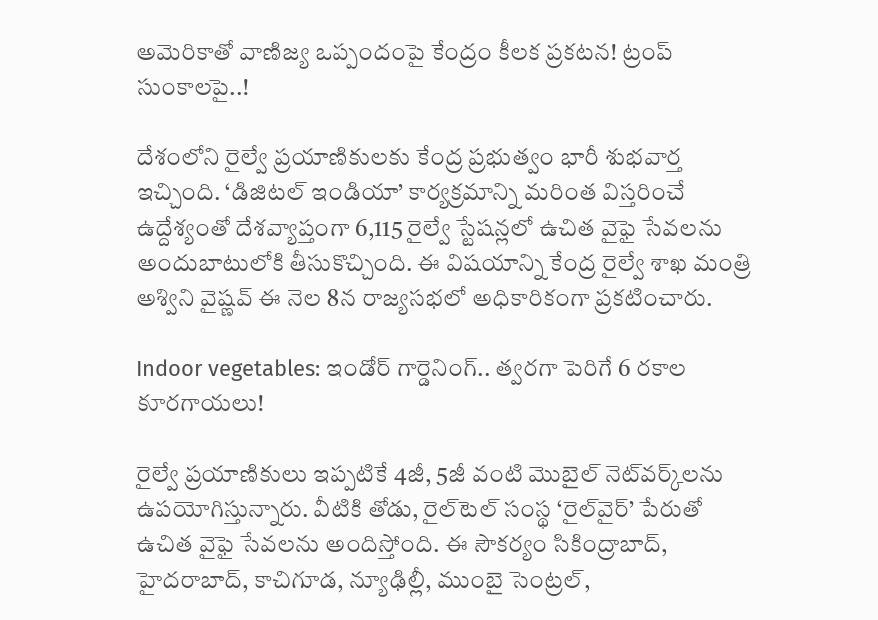అమెరికాతో వాణిజ్య ఒప్పందంపై కేంద్రం కీలక ప్రకటన! ట్రంప్ సుంకాలపై..!

దేశంలోని రైల్వే ప్రయాణికులకు కేంద్ర ప్రభుత్వం భారీ శుభవార్త ఇచ్చింది. ‘డిజిటల్ ఇండియా’ కార్యక్రమాన్ని మరింత విస్తరించే ఉద్దేశ్యంతో దేశవ్యాప్తంగా 6,115 రైల్వే స్టేషన్లలో ఉచిత వైఫై సేవలను అందుబాటులోకి తీసుకొచ్చింది. ఈ విషయాన్ని కేంద్ర రైల్వే శాఖ మంత్రి అశ్విని వైష్ణవ్ ఈ నెల 8న రాజ్యసభలో అధికారికంగా ప్రకటించారు.

Indoor vegetables: ఇండోర్ గార్డెనింగ్.. త్వరగా పెరిగే 6 రకాల కూరగాయలు!

రైల్వే ప్రయాణికులు ఇప్పటికే 4జీ, 5జీ వంటి మొబైల్ నెట్‌వర్క్‌లను ఉపయోగిస్తున్నారు. వీటికి తోడు, రైల్‌టెల్ సంస్థ ‘రైల్‌వైర్’ పేరుతో ఉచిత వైఫై సేవలను అందిస్తోంది. ఈ సౌకర్యం సికింద్రాబాద్, హైదరాబాద్, కాచిగూడ, న్యూఢిల్లీ, ముంబై సెంట్రల్,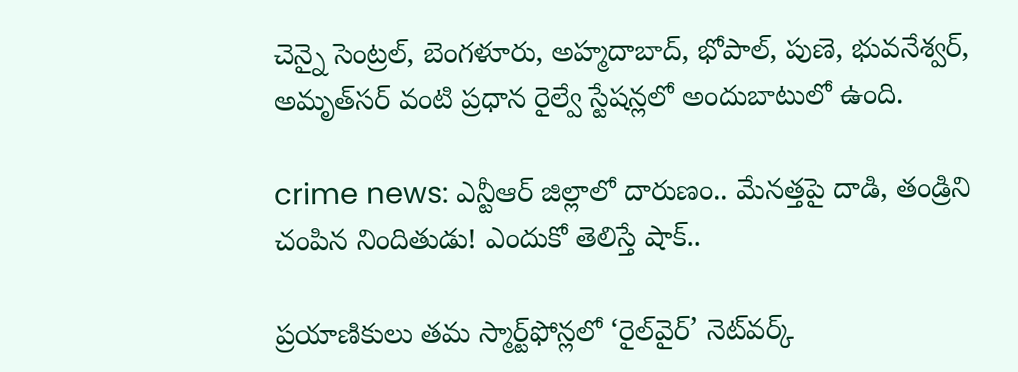చెన్నై సెంట్రల్, బెంగళూరు, అహ్మదాబాద్, భోపాల్, పుణె, భువనేశ్వర్, అమృత్‌సర్ వంటి ప్రధాన రైల్వే స్టేషన్లలో అందుబాటులో ఉంది.

crime news: ఎన్టీఆర్‌ జిల్లాలో దారుణం.. మేనత్తపై దాడి, తండ్రిని చంపిన నిందితుడు! ఎందుకో తెలిస్తే షాక్..

ప్రయాణికులు తమ స్మార్ట్‌ఫోన్లలో ‘రైల్‌వైర్’ నెట్‌వర్క్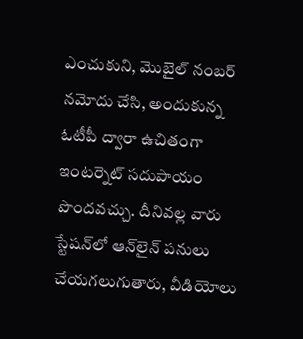ఎంచుకుని, మొబైల్ నంబర్ నమోదు చేసి, అందుకున్న ఓటీపీ ద్వారా ఉచితంగా ఇంటర్నెట్ సదుపాయం పొందవచ్చు. దీనివల్ల వారు స్టేషన్‌లో ఆన్‌లైన్ పనులు చేయగలుగుతారు, వీడియోలు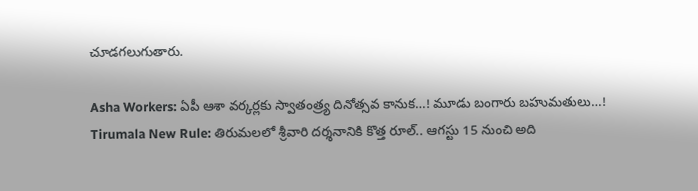చూడగలుగుతారు.

Asha Workers: ఏపీ ఆశా వర్కర్లకు స్వాతంత్ర్య దినోత్సవ కానుక…! మూడు బంగారు బహుమతులు…!
Tirumala New Rule: తిరుమలలో శ్రీవారి దర్శనానికి కొత్త రూల్.. ఆగస్టు 15 నుంచి అది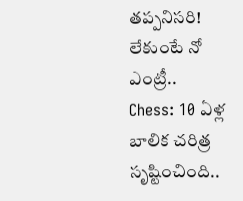తప్పనిసరి! లేకుంటే నో ఎంట్రీ..
Chess: 10 ఏళ్ల బాలిక చరిత్ర సృష్టించింది..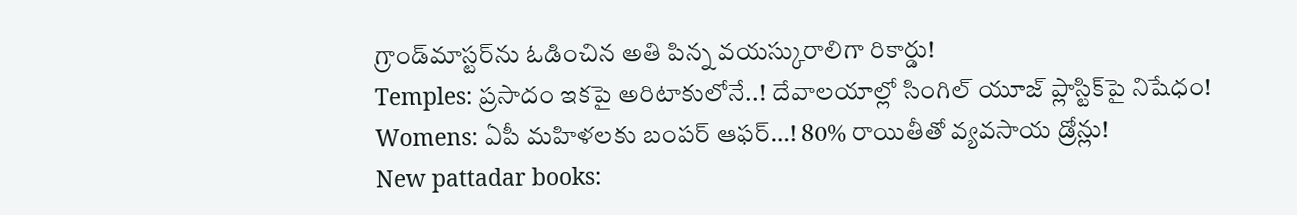గ్రాండ్‌మాస్టర్‌ను ఓడించిన అతి పిన్న వయస్కురాలిగా రికార్డు!
Temples: ప్రసాదం ఇకపై అరిటాకులోనే..! దేవాలయాల్లో సింగిల్ యూజ్ ప్లాస్టిక్‌పై నిషేధం!
Womens: ఏపీ మహిళలకు బంపర్ ఆఫర్…! 80% రాయితీతో వ్యవసాయ డ్రోన్లు!
New pattadar books: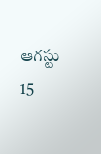ఆగస్టు 15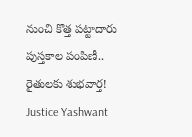నుంచి కొత్త పట్టాదారు పుస్తకాల పంపిణీ.. రైతులకు శుభవార్త!
Justice Yashwant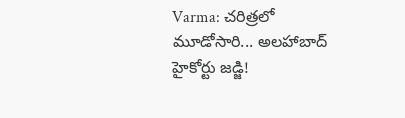Varma: చరిత్రలో మూడోసారి... అలహాబాద్ హైకోర్టు జడ్జి!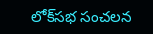లోక్‌సభ సంచలన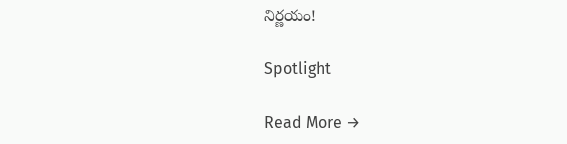నిర్ణయం!

Spotlight

Read More →